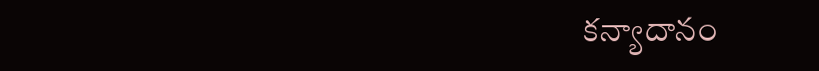కన్యాదానం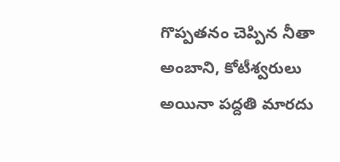గొప్పతనం చెప్పిన నీతా అంబాని, కోటీశ్వరులు అయినా పద్దతి మారదు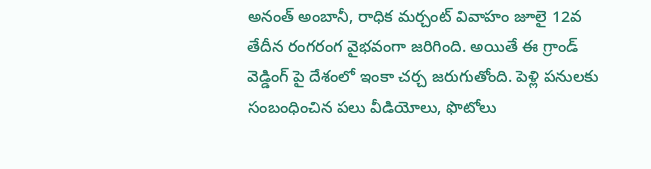అనంత్ అంబానీ, రాధిక మర్చంట్ వివాహం జూలై 12వ తేదీన రంగరంగ వైభవంగా జరిగింది. అయితే ఈ గ్రాండ్ వెడ్డింగ్ పై దేశంలో ఇంకా చర్చ జరుగుతోంది. పెళ్లి పనులకు సంబంధించిన పలు వీడియోలు, ఫొటోలు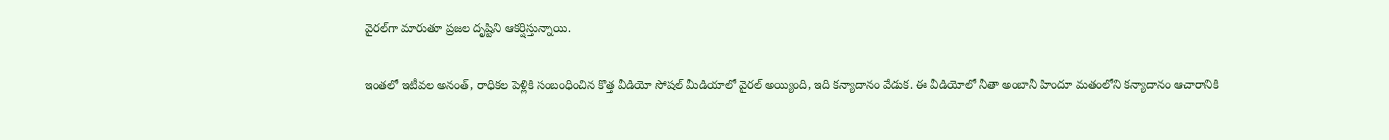వైరల్‌గా మారుతూ ప్రజల దృష్టిని ఆకర్షిస్తున్నాయి.

ఇంతలో ఇటీవల అనంత్, రాధికల పెళ్లికి సంబంధించిన కొత్త వీడియో సోషల్ మీడియాలో వైరల్ అయ్యింది, ఇది కన్యాదానం వేడుక. ఈ వీడియోలో నీతా అంబానీ హిందూ మతంలోని కన్యాదానం ఆచారానికి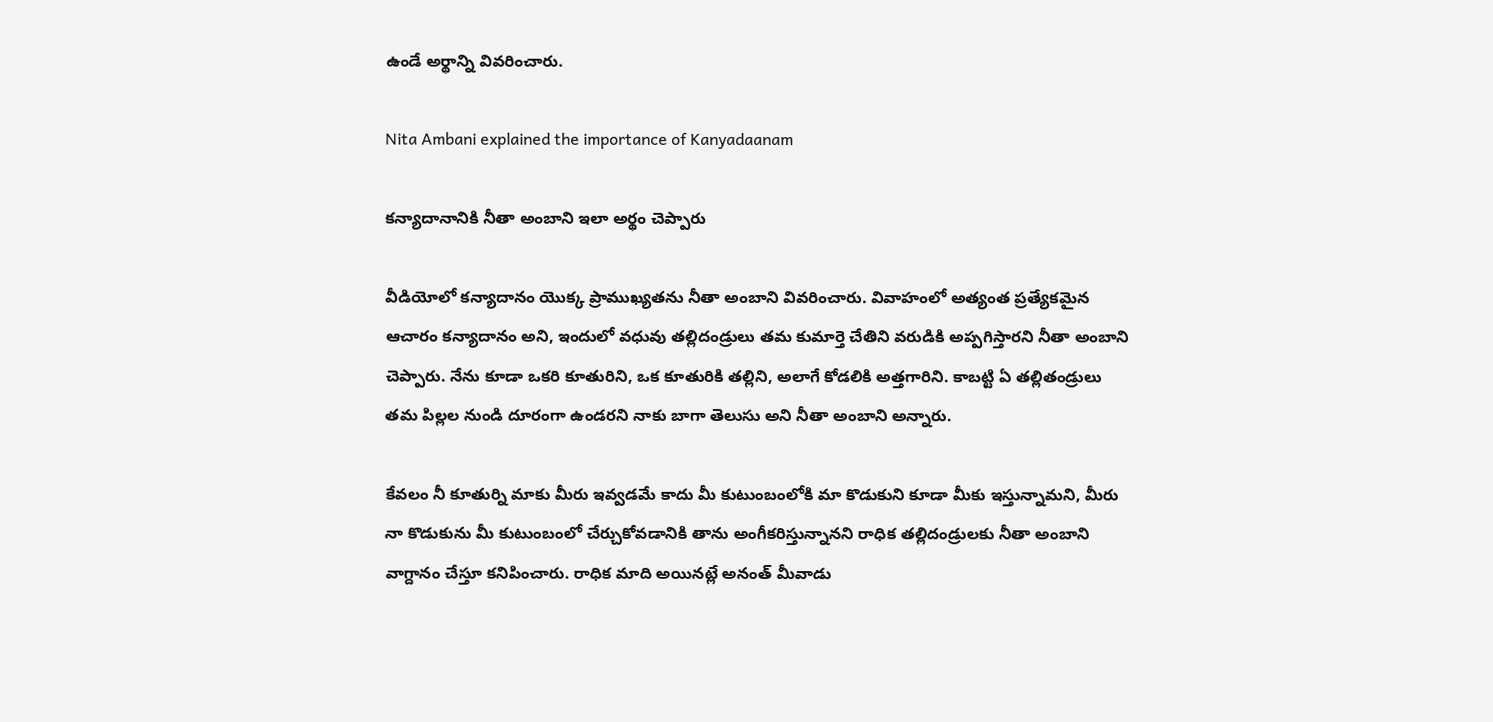ఉండే అర్థాన్ని వివరించారు.

Nita Ambani explained the importance of Kanyadaanam

కన్యాదానానికి నీతా అంబాని ఇలా అర్థం చెప్పారు

వీడియోలో కన్యాదానం యొక్క ప్రాముఖ్యతను నీతా అంబాని వివరించారు. వివాహంలో అత్యంత ప్రత్యేకమైన ఆచారం కన్యాదానం అని, ఇందులో వధువు తల్లిదండ్రులు తమ కుమార్తె చేతిని వరుడికి అప్పగిస్తారని నీతా అంబాని చెప్పారు. నేను కూడా ఒకరి కూతురిని, ఒక కూతురికి తల్లిని, అలాగే కోడలికి అత్తగారిని. కాబట్టి ఏ తల్లితండ్రులు తమ పిల్లల నుండి దూరంగా ఉండరని నాకు బాగా తెలుసు అని నీతా అంబాని అన్నారు.

కేవలం నీ కూతుర్ని మాకు మీరు ఇవ్వడమే కాదు మీ కుటుంబంలోకి మా కొడుకుని కూడా మీకు ఇస్తున్నామని, మీరు నా కొడుకును మీ కుటుంబంలో చేర్చుకోవడానికి తాను అంగీకరిస్తున్నానని రాధిక తల్లిదండ్రులకు నీతా అంబాని వాగ్దానం చేస్తూ కనిపించారు. రాధిక మాది అయినట్లే అనంత్ మీవాడు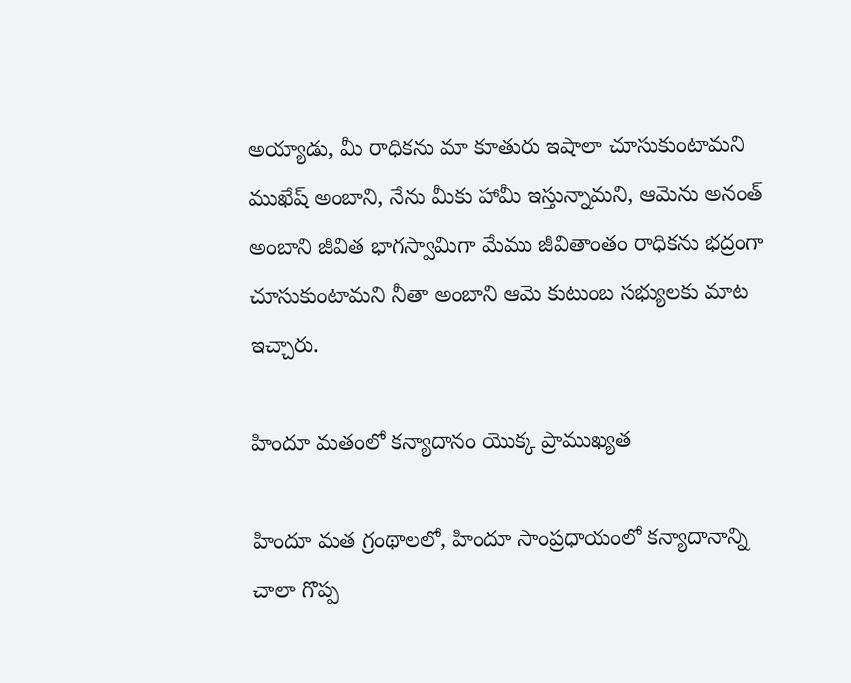అయ్యాడు, మీ రాధికను మా కూతురు ఇషాలా చూసుకుంటామని ముఖేష్ అంబాని, నేను మీకు హామీ ఇస్తున్నామని, ఆమెను అనంత్ అంబాని జీవిత భాగస్వామిగా మేము జీవితాంతం రాధికను భద్రంగా చూసుకుంటామని నీతా అంబాని ఆమె కుటుంబ సభ్యులకు మాట ఇచ్చారు.

హిందూ మతంలో కన్యాదానం యొక్క ప్రాముఖ్యత

హిందూ మత గ్రంథాలలో, హిందూ సాంప్రధాయంలో కన్యాదానాన్ని చాలా గొప్ప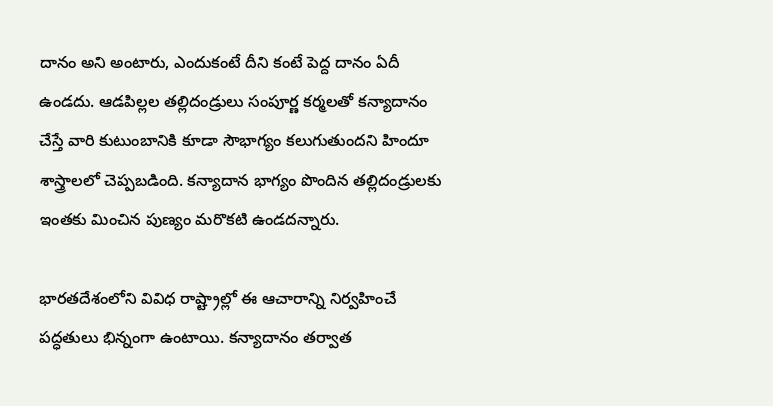దానం అని అంటారు, ఎందుకంటే దీని కంటే పెద్ద దానం ఏదీ ఉండదు. ఆడపిల్లల తల్లిదండ్రులు సంపూర్ణ కర్మలతో కన్యాదానం చేస్తే వారి కుటుంబానికి కూడా సౌభాగ్యం కలుగుతుందని హిందూ శాస్త్రాలలో చెప్పబడింది. కన్యాదాన భాగ్యం పొందిన తల్లిదండ్రులకు ఇంతకు మించిన పుణ్యం మరొకటి ఉండదన్నారు.

భారతదేశంలోని వివిధ రాష్ట్రాల్లో ఈ ఆచారాన్ని నిర్వహించే పద్ధతులు భిన్నంగా ఉంటాయి. కన్యాదానం తర్వాత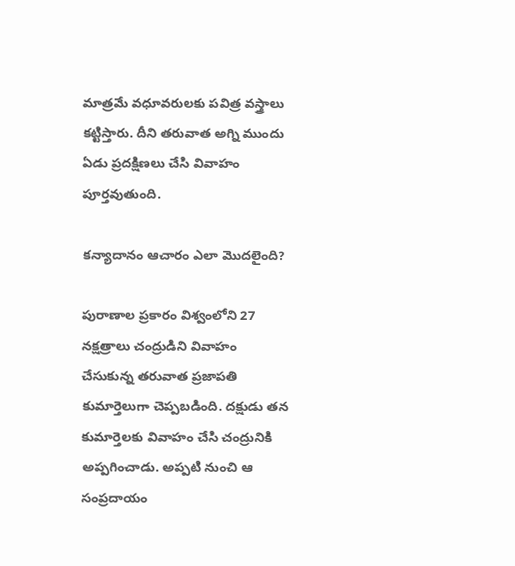మాత్రమే వధూవరులకు పవిత్ర వస్త్రాలు కట్టిస్తారు. దీని తరువాత అగ్ని ముందు ఏడు ప్రదక్షిణలు చేసి వివాహం పూర్తవుతుంది.

కన్యాదానం ఆచారం ఎలా మొదలైంది?

పురాణాల ప్రకారం విశ్వంలోని 27 నక్షత్రాలు చంద్రుడిని వివాహం చేసుకున్న తరువాత ప్రజాపతి కుమార్తెలుగా చెప్పబడింది. దక్షుడు తన కుమార్తెలకు వివాహం చేసి చంద్రునికి అప్పగించాడు. అప్పటి నుంచి ఆ సంప్రదాయం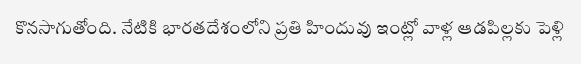కొనసాగుతోంది. నేటికి భారతదేశంలోని ప్రతి హిందువు ఇంట్లో వాళ్ల ఆడపిల్లకు పెళ్లి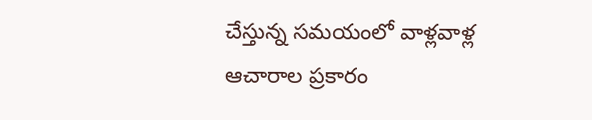చేస్తున్న సమయంలో వాళ్లవాళ్ల ఆచారాల ప్రకారం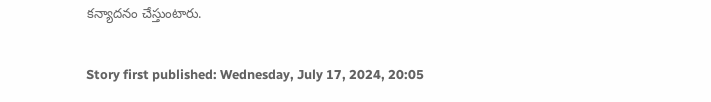కన్యాదనం చేస్తుంటారు.

Story first published: Wednesday, July 17, 2024, 20:05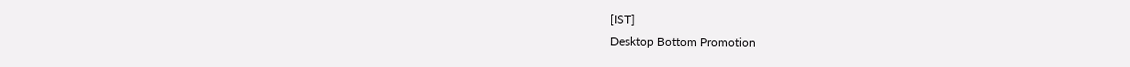[IST]
Desktop Bottom Promotion